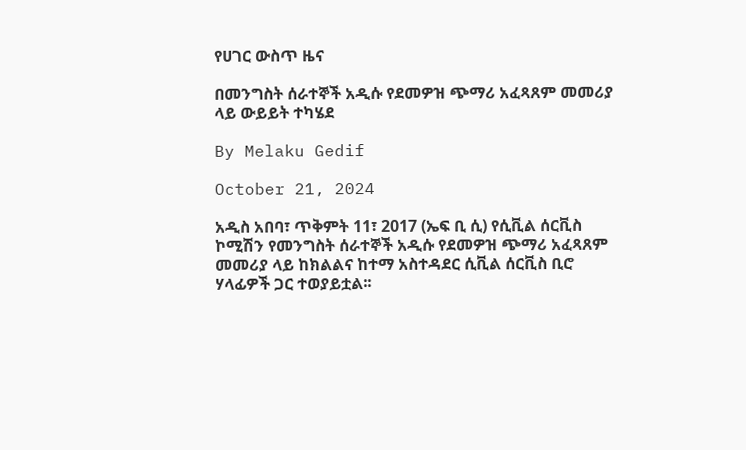የሀገር ውስጥ ዜና

በመንግስት ሰራተኞች አዲሱ የደመዎዝ ጭማሪ አፈጻጸም መመሪያ ላይ ውይይት ተካሄደ

By Melaku Gedif

October 21, 2024

አዲስ አበባ፣ ጥቅምት 11፣ 2017 (ኤፍ ቢ ሲ) የሲቪል ሰርቪስ ኮሚሽን የመንግስት ሰራተኞች አዲሱ የደመዎዝ ጭማሪ አፈጻጸም መመሪያ ላይ ከክልልና ከተማ አስተዳደር ሲቪል ሰርቪስ ቢሮ ሃላፊዎች ጋር ተወያይቷል፡፡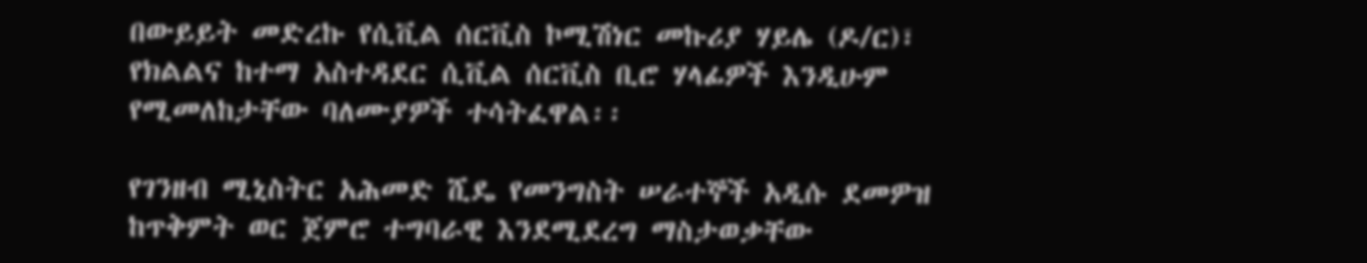በውይይት መድረኩ የሲቪል ሰርቪስ ኮሚሽነር መኩሪያ ሃይሌ (ዶ/ር)፣ የክልልና ከተማ አስተዳደር ሲቪል ሰርቪስ ቢሮ ሃላፊዎች እንዲሁም የሚመለከታቸው ባለሙያዎች ተሳትፈዋል፡፡

የገንዘብ ሚኒስትር አሕመድ ሺዴ የመንግስት ሠራተኞች አዲሱ ደመዎዝ ከጥቅምት ወር ጀምሮ ተግባራዊ እንደሚደረግ ማስታወቃቸው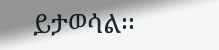ይታወሳል፡፡